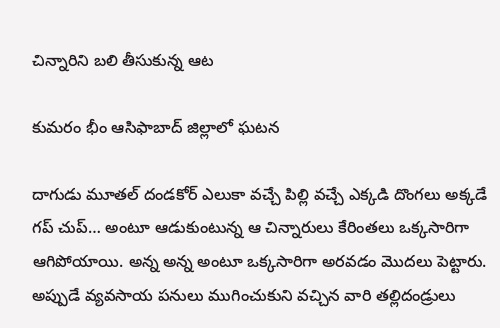చిన్నారిని బలి తీసుకున్న ఆట

కుమరం భీం ఆసిఫాబాద్ జిల్లాలో ఘటన

దాగుడు మూతల్ దండకోర్ ఎలుకా వచ్చే పిల్లి వచ్చే ఎక్కడి దొంగలు అక్కడే గప్ చుప్… అంటూ ఆడుకుంటున్న ఆ చిన్నారులు కేరింతలు ఒక్కసారిగా ఆగిపోయాయి. అన్న అన్న అంటూ ఒక్కసారిగా అరవడం మొదలు పెట్టారు. అప్పుడే వ్యవసాయ పనులు ముగించుకుని వచ్చిన వారి తల్లిదండ్రులు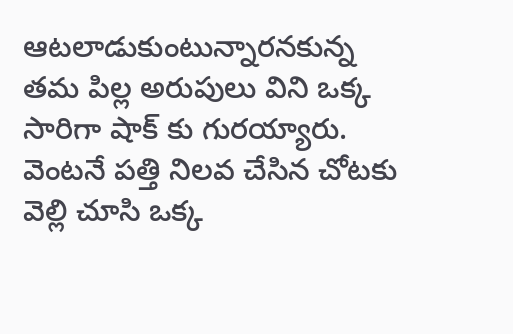ఆటలాడుకుంటున్నారనకున్న తమ పిల్ల అరుపులు విని ఒక్క సారిగా షాక్ కు గురయ్యారు. వెంటనే పత్తి నిలవ చేసిన చోటకు వెల్లి చూసి ఒక్క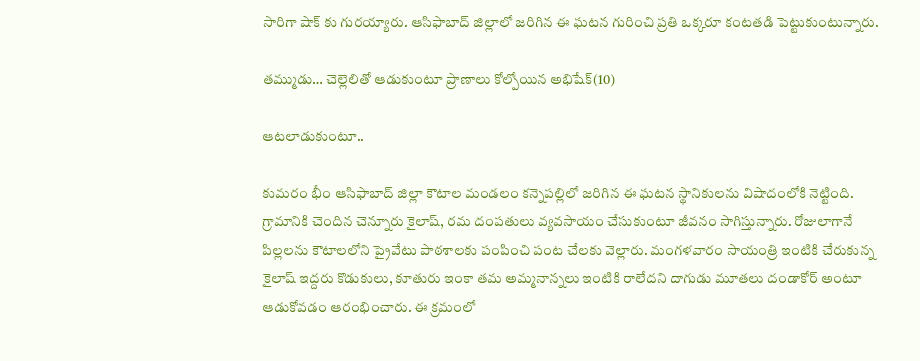సారిగా షాక్ కు గురయ్యారు. ఆసిఫాబాద్ జిల్లాలో జరిగిన ఈ ఘటన గురించి ప్రతి ఒక్కరూ కంటతడి పెట్టుకుంటున్నారు.

తమ్ముడు… చెల్లెలితో ఆడుకుంటూ ప్రాణాలు కోల్పోయిన అభిషేక్(10)

ఆటలాడుకుంటూ..

కుమరం భీం ఆసిఫాబాద్ జిల్లా కౌటాల మండలం కన్నెపల్లిలో జరిగిన ఈ ఘటన స్థానికులను విషాదంలోకి నెట్టింది. గ్రామానికి చెందిన చెన్నూరు కైలాష్, రమ దంపతులు వ్యవసాయం చేసుకుంటూ జీవనం సాగిస్తున్నారు. రోజులాగానే పిల్లలను కౌటాలలోని ప్రైవేటు పాఠశాలకు పంపించి పంట చేలకు వెల్లారు. మంగళవారం సాయంత్రి ఇంటికి చేరుకున్న కైలాష్ ఇద్దరు కొడుకులు, కూతురు ఇంకా తమ అమ్మనాన్నలు ఇంటికి రాలేదని దాగుడు మూతలు దండాకోర్ అంటూ ఆడుకోవడం ఆరంభించారు. ఈ క్రమంలో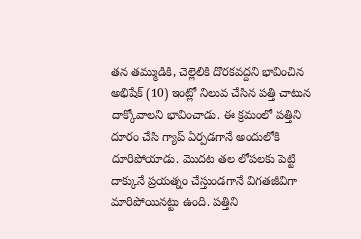తన తమ్ముడికి, చెల్లెలికి దొరకవద్దని భావించిన అభిషేక్ (10) ఇంట్లో నిలువ చేసిన పత్తి చాటున దాక్కోవాలని భావించాడు. ఈ క్రమంలో పత్తిని దూరం చేసి గ్యాప్ ఏర్పడగానే అందులోకి దూరిపోయాడు. మొదట తల లోపలకు పెట్టి దాక్కునే ప్రయత్నం చేస్తుండగానే విగతజీవిగా మారిపోయినట్టు ఉంది. పత్తిని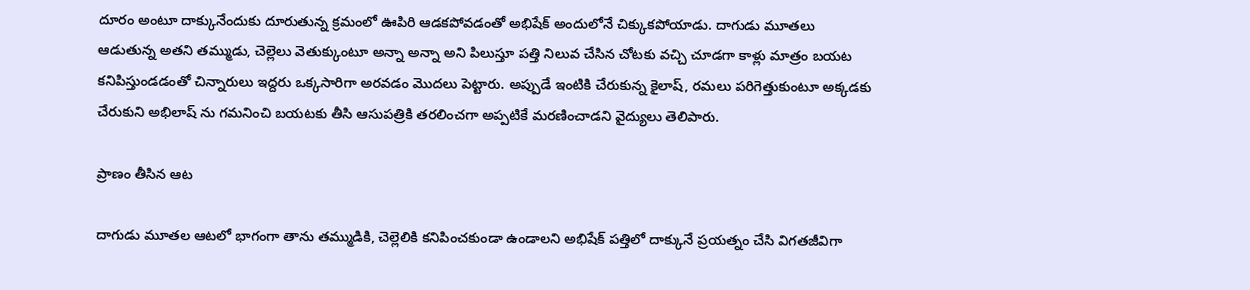దూరం అంటూ దాక్కునేందుకు దూరుతున్న క్రమంలో ఊపిరి ఆడకపోవడంతో అభిషేక్ అందులోనే చిక్కుకపోయాడు. దాగుడు మూతలు ఆడుతున్న అతని తమ్ముడు, చెల్లెలు వెతుక్కుంటూ అన్నా అన్నా అని పిలుస్తూ పత్తి నిలువ చేసిన చోటకు వచ్చి చూడగా కాళ్లు మాత్రం బయట కనిపిస్తుండడంతో చిన్నారులు ఇద్దరు ఒక్కసారిగా అరవడం మొదలు పెట్టారు. అప్పుడే ఇంటికి చేరుకున్న కైలాష్, రమలు పరిగెత్తుకుంటూ అక్కడకు చేరుకుని అభిలాష్ ను గమనించి బయటకు తీసి ఆసుపత్రికి తరలించగా అప్పటికే మరణించాడని వైద్యులు తెలిపారు.

ప్రాణం తీసిన ఆట

దాగుడు మూతల ఆటలో భాగంగా తాను తమ్ముడికి, చెల్లెలికి కనిపించకుండా ఉండాలని అభిషేక్ పత్తిలో దాక్కునే ప్రయత్నం చేసి విగతజీవిగా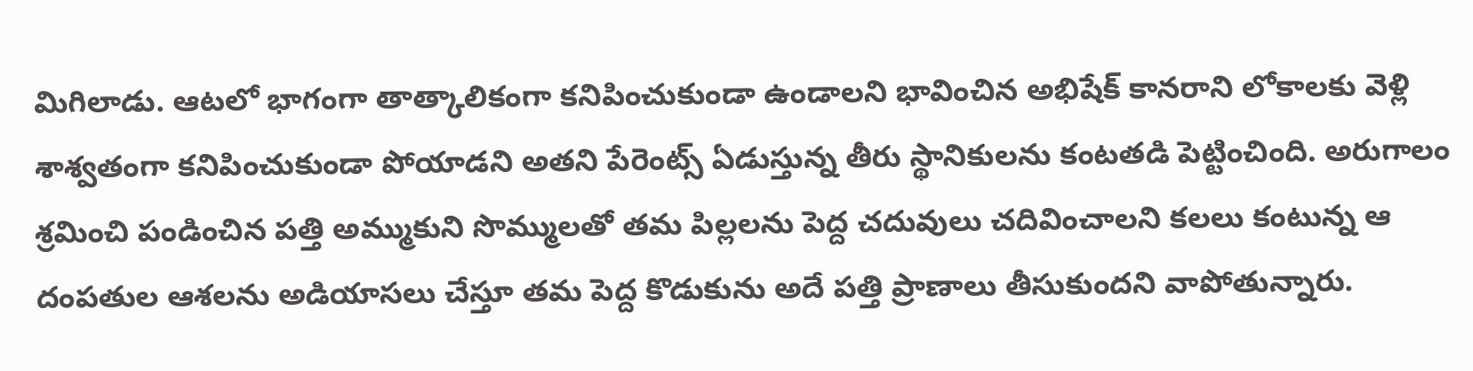మిగిలాడు. ఆటలో భాగంగా తాత్కాలికంగా కనిపించుకుండా ఉండాలని భావించిన అభిషేక్ కానరాని లోకాలకు వెళ్లి శాశ్వతంగా కనిపించుకుండా పోయాడని అతని పేరెంట్స్ ఏడుస్తున్న తీరు స్థానికులను కంటతడి పెట్టించింది. అరుగాలం శ్రమించి పండించిన పత్తి అమ్ముకుని సొమ్ములతో తమ పిల్లలను పెద్ద చదువులు చదివించాలని కలలు కంటున్న ఆ దంపతుల ఆశలను అడియాసలు చేస్తూ తమ పెద్ద కొడుకును అదే పత్తి ప్రాణాలు తీసుకుందని వాపోతున్నారు.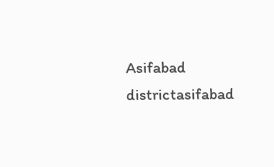Asifabad districtasifabad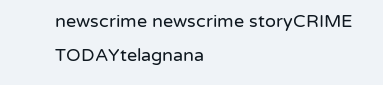newscrime newscrime storyCRIME TODAYtelagnana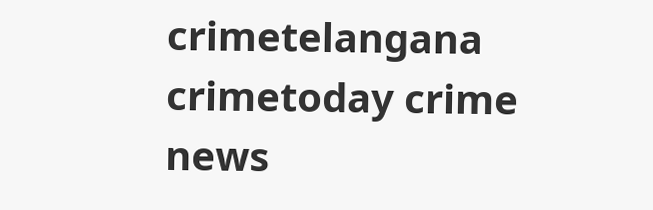crimetelangana crimetoday crime news